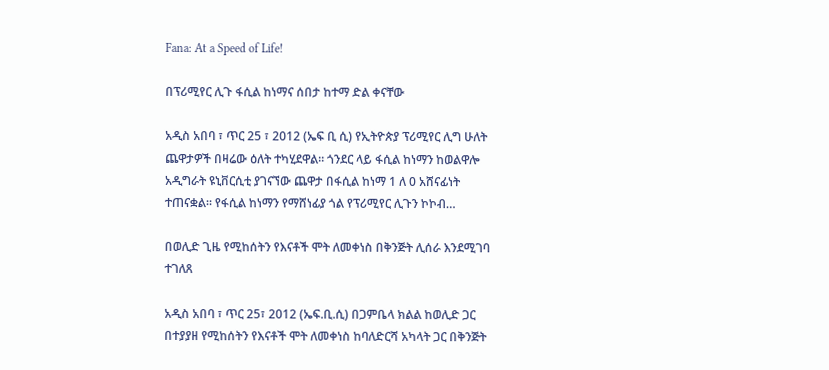Fana: At a Speed of Life!

በፕሪሚየር ሊጉ ፋሲል ከነማና ሰበታ ከተማ ድል ቀናቸው

አዲስ አበባ ፣ ጥር 25 ፣ 2012 (ኤፍ ቢ ሲ) የኢትዮጵያ ፕሪሚየር ሊግ ሁለት ጨዋታዎች በዛሬው ዕለት ተካሂደዋል። ጎንደር ላይ ፋሲል ከነማን ከወልዋሎ አዲግራት ዩኒቨርሲቲ ያገናኘው ጨዋታ በፋሲል ከነማ 1 ለ 0 አሸናፊነት ተጠናቋል። የፋሲል ከነማን የማሸነፊያ ጎል የፕሪሚየር ሊጉን ኮኮብ…

በወሊድ ጊዜ የሚከሰትን የእናቶች ሞት ለመቀነስ በቅንጅት ሊሰራ እንደሚገባ ተገለጸ

አዲስ አበባ ፣ ጥር 25፣ 2012 (ኤፍ.ቢ.ሲ) በጋምቤላ ክልል ከወሊድ ጋር በተያያዘ የሚከሰትን የእናቶች ሞት ለመቀነስ ከባለድርሻ አካላት ጋር በቅንጅት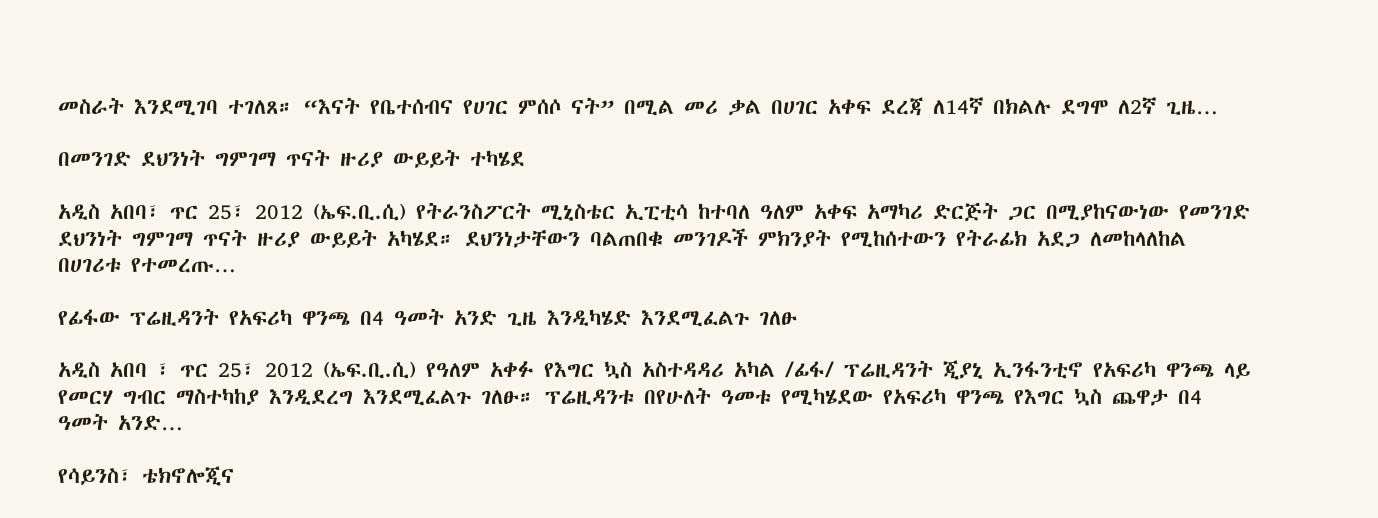መስራት እንደሚገባ ተገለጸ። “እናት የቤተሰብና የሀገር ምሰሶ ናት” በሚል መሪ ቃል በሀገር አቀፍ ደረጃ ለ14ኛ በክልሉ ደግሞ ለ2ኛ ጊዜ…

በመንገድ ደህንነት ግምገማ ጥናት ዙሪያ ውይይት ተካሄደ

አዲስ አበባ፣ ጥር 25፣ 2012 (ኤፍ.ቢ.ሲ) የትራንስፖርት ሚኒስቴር ኢፒቲሳ ከተባለ ዓለም አቀፍ አማካሪ ድርጅት ጋር በሚያከናውነው የመንገድ ደህንነት ግምገማ ጥናት ዙሪያ ውይይት አካሄደ። ደህንነታቸውን ባልጠበቁ መንገዶች ምክንያት የሚከሰተውን የትራፊክ አደጋ ለመከላለከል በሀገሪቱ የተመረጡ…

የፊፋው ፕሬዚዳንት የአፍሪካ ዋንጫ በ4 ዓመት አንድ ጊዜ እንዲካሄድ እንደሚፈልጉ ገለፁ

አዲስ አበባ ፣ ጥር 25፣ 2012 (ኤፍ.ቢ.ሲ) የዓለም አቀፉ የእግር ኳስ አስተዳዳሪ አካል /ፊፋ/ ፕሬዚዳንት ጂያኒ ኢንፋንቲኖ የአፍሪካ ዋንጫ ላይ የመርሃ ግብር ማስተካከያ እንዲደረግ እንደሚፈልጉ ገለፁ። ፕሬዚዳንቱ በየሁለት ዓመቱ የሚካሄደው የአፍሪካ ዋንጫ የእግር ኳስ ጨዋታ በ4 ዓመት አንድ…

የሳይንስ፣ ቴክኖሎጂና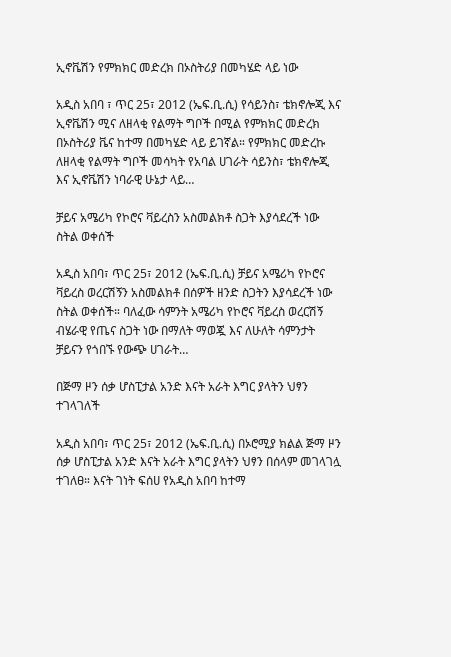ኢኖቬሽን የምክክር መድረክ በኦስትሪያ በመካሄድ ላይ ነው

አዲስ አበባ ፣ ጥር 25፣ 2012 (ኤፍ.ቢ.ሲ) የሳይንስ፣ ቴክኖሎጂ እና ኢኖቬሽን ሚና ለዘላቂ የልማት ግቦች በሚል የምክክር መድረክ በኦስትሪያ ቬና ከተማ በመካሄድ ላይ ይገኛል። የምክክር መድረኩ ለዘላቂ የልማት ግቦች መሳካት የአባል ሀገራት ሳይንስ፣ ቴክኖሎጂ እና ኢኖቬሽን ነባራዊ ሁኔታ ላይ…

ቻይና አሜሪካ የኮሮና ቫይረስን አስመልክቶ ስጋት እያሳደረች ነው ስትል ወቀሰች

አዲስ አበባ፣ ጥር 25፣ 2012 (ኤፍ.ቢ.ሲ) ቻይና አሜሪካ የኮሮና ቫይረስ ወረርሽኝን አስመልክቶ በሰዎች ዘንድ ስጋትን እያሳደረች ነው ስትል ወቀሰች። ባለፈው ሳምንት አሜሪካ የኮሮና ቫይረስ ወረርሽኝ ብሄራዊ የጤና ስጋት ነው በማለት ማወጇ እና ለሁለት ሳምንታት ቻይናን የጎበኙ የውጭ ሀገራት…

በጅማ ዞን ሰቃ ሆስፒታል አንድ እናት አራት እግር ያላትን ህፃን ተገላገለች

አዲስ አበባ፣ ጥር 25፣ 2012 (ኤፍ.ቢ.ሲ) በኦሮሚያ ክልል ጅማ ዞን ሰቃ ሆስፒታል አንድ እናት አራት እግር ያላትን ህፃን በሰላም መገላገሏ ተገለፀ። እናት ገነት ፍሰሀ የአዲስ አበባ ከተማ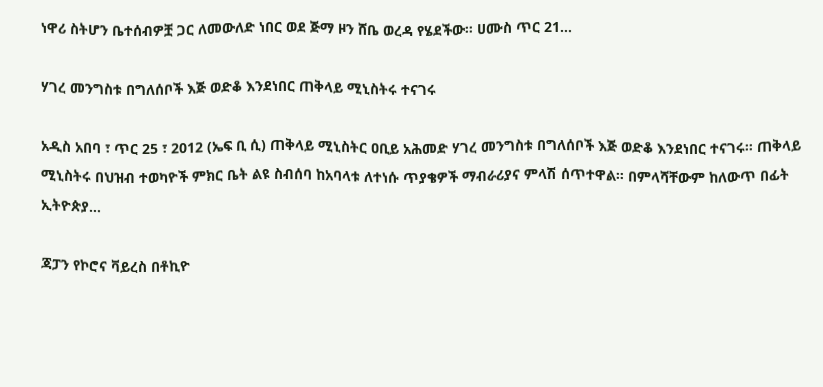ነዋሪ ስትሆን ቤተሰብዎቿ ጋር ለመውለድ ነበር ወደ ጅማ ዞን ሸቤ ወረዳ የሄደችው። ሀሙስ ጥር 21…

ሃገረ መንግስቱ በግለሰቦች እጅ ወድቆ እንደነበር ጠቅላይ ሚኒስትሩ ተናገሩ

አዲስ አበባ ፣ ጥር 25 ፣ 2012 (ኤፍ ቢ ሲ) ጠቅላይ ሚኒስትር ዐቢይ አሕመድ ሃገረ መንግስቱ በግለሰቦች እጅ ወድቆ እንደነበር ተናገሩ። ጠቅላይ ሚኒስትሩ በህዝብ ተወካዮች ምክር ቤት ልዩ ስብሰባ ከአባላቱ ለተነሱ ጥያቄዎች ማብራሪያና ምላሽ ሰጥተዋል። በምላሻቸውም ከለውጥ በፊት ኢትዮጵያ…

ጃፓን የኮሮና ቫይረስ በቶኪዮ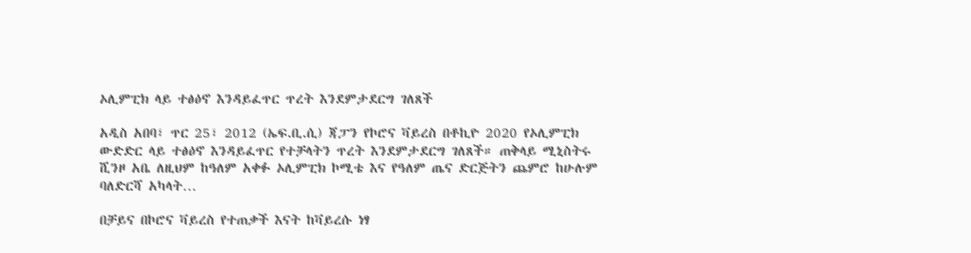ኦሊምፒክ ላይ ተፅዕኖ እንዳይፈጥር ጥረት እንደምታደርግ ገለጸች

አዲስ አበባ፣ ጥር 25፣ 2012 (ኤፍ.ቢ.ሲ) ጃፓን የኮሮና ቫይረስ በቶኪዮ 2020 የኦሊምፒክ ውድድር ላይ ተፅዕኖ እንዳይፈጥር የተቻላትን ጥረት እንደምታደርግ ገለጸች። ጠቅላይ ሚኒስትሩ ሺንዞ አቤ ለዚህም ከዓለም አቀፉ ኦሊምፒክ ኮሚቴ እና የዓለም ጤና ድርጅትን ጨምሮ ከሁሉም ባለድርሻ አካላት…

በቻይና በኮሮና ቫይረስ የተጠቃች እናት ከቫይረሱ ነፃ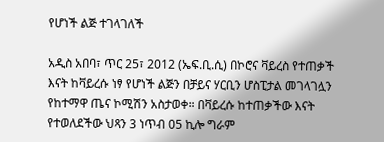የሆነች ልጅ ተገላገለች

አዲስ አበባ፣ ጥር 25፣ 2012 (ኤፍ.ቢ.ሲ) በኮሮና ቫይረስ የተጠቃች እናት ከቫይረሱ ነፃ የሆነች ልጅን በቻይና ሃርቢን ሆስፒታል መገላገሏን የከተማዋ ጤና ኮሚሽን አስታወቀ። በቫይረሱ ከተጠቃችው እናት የተወለደችው ህጻን 3 ነጥብ 05 ኪሎ ግራም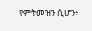የምትመዝን ሲሆን፥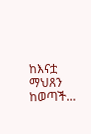ከእናቷ ማህጸን ከወጣች…